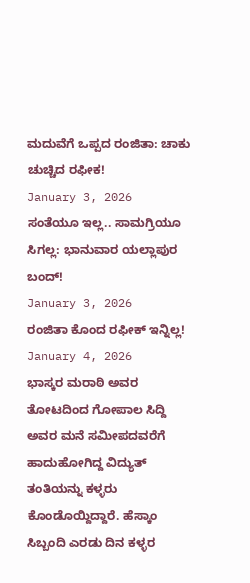ಮದುವೆಗೆ ಒಪ್ಪದ ರಂಜಿತಾ: ಚಾಕು ಚುಚ್ಚಿದ ರಫೀಕ!
January 3, 2026
ಸಂತೆಯೂ ಇಲ್ಲ.. ಸಾಮಗ್ರಿಯೂ ಸಿಗಲ್ಲ: ಭಾನುವಾರ ಯಲ್ಲಾಪುರ ಬಂದ್!
January 3, 2026
ರಂಜಿತಾ ಕೊಂದ ರಫೀಕ್ ಇನ್ನಿಲ್ಲ!
January 4, 2026
ಭಾಸ್ಕರ ಮರಾಠಿ ಅವರ ತೋಟದಿಂದ ಗೋಪಾಲ ಸಿದ್ದಿ ಅವರ ಮನೆ ಸಮೀಪದವರೆಗೆ ಹಾದುಹೋಗಿದ್ದ ವಿದ್ಯುತ್ ತಂತಿಯನ್ನು ಕಳ್ಳರು ಕೊಂಡೊಯ್ದಿದ್ದಾರೆ. ಹೆಸ್ಕಾಂ ಸಿಬ್ಬಂದಿ ಎರಡು ದಿನ ಕಳ್ಳರ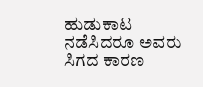ಹುಡುಕಾಟ ನಡೆಸಿದರೂ ಅವರು ಸಿಗದ ಕಾರಣ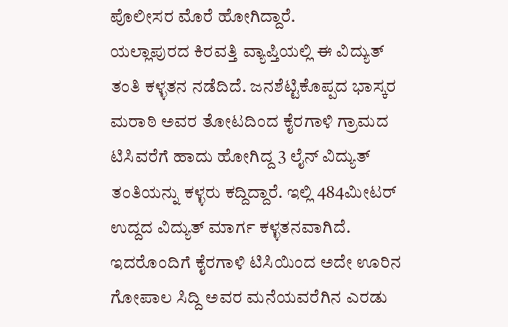ಪೊಲೀಸರ ಮೊರೆ ಹೋಗಿದ್ದಾರೆ.
ಯಲ್ಲಾಪುರದ ಕಿರವತ್ತಿ ವ್ಯಾಪ್ತಿಯಲ್ಲಿ ಈ ವಿದ್ಯುತ್ ತಂತಿ ಕಳ್ಳತನ ನಡೆದಿದೆ. ಜನಶೆಟ್ಟಿಕೊಪ್ಪದ ಭಾಸ್ಕರ ಮರಾಠಿ ಅವರ ತೋಟದಿಂದ ಕೈರಗಾಳಿ ಗ್ರಾಮದ ಟಿಸಿವರೆಗೆ ಹಾದು ಹೋಗಿದ್ದ 3 ಲೈನ್ ವಿದ್ಯುತ್ ತಂತಿಯನ್ನು ಕಳ್ಳರು ಕದ್ದಿದ್ದಾರೆ. ಇಲ್ಲಿ 484ಮೀಟರ್ ಉದ್ದದ ವಿದ್ಯುತ್ ಮಾರ್ಗ ಕಳ್ಳತನವಾಗಿದೆ. ಇದರೊಂದಿಗೆ ಕೈರಗಾಳಿ ಟಿಸಿಯಿಂದ ಅದೇ ಊರಿನ ಗೋಪಾಲ ಸಿದ್ದಿ ಅವರ ಮನೆಯವರೆಗಿನ ಎರಡು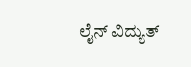ಲೈನ್ ವಿದ್ಯುತ್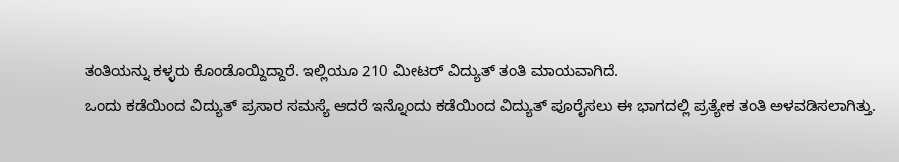ತಂತಿಯನ್ನು ಕಳ್ಳರು ಕೊಂಡೊಯ್ದಿದ್ದಾರೆ. ಇಲ್ಲಿಯೂ 210 ಮೀಟರ್ ವಿದ್ಯುತ್ ತಂತಿ ಮಾಯವಾಗಿದೆ.
ಒಂದು ಕಡೆಯಿಂದ ವಿದ್ಯುತ್ ಪ್ರಸಾರ ಸಮಸ್ಯೆ ಆದರೆ ಇನ್ನೊಂದು ಕಡೆಯಿಂದ ವಿದ್ಯುತ್ ಪೂರೈಸಲು ಈ ಭಾಗದಲ್ಲಿ ಪ್ರತ್ಯೇಕ ತಂತಿ ಅಳವಡಿಸಲಾಗಿತ್ತು.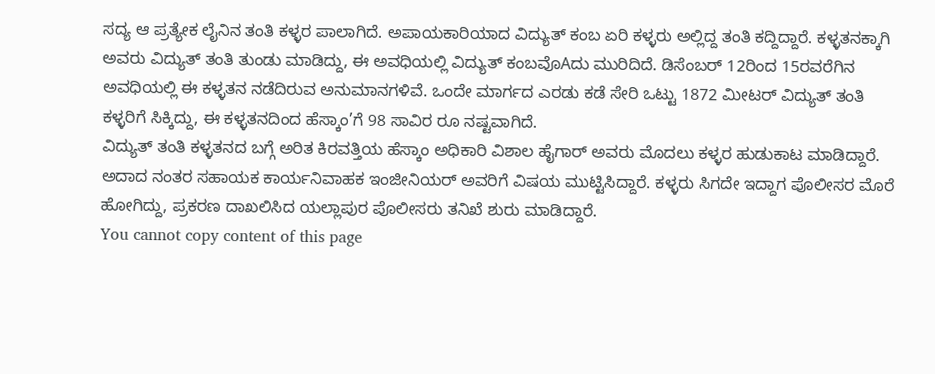ಸದ್ಯ ಆ ಪ್ರತ್ಯೇಕ ಲೈನಿನ ತಂತಿ ಕಳ್ಳರ ಪಾಲಾಗಿದೆ. ಅಪಾಯಕಾರಿಯಾದ ವಿದ್ಯುತ್ ಕಂಬ ಏರಿ ಕಳ್ಳರು ಅಲ್ಲಿದ್ದ ತಂತಿ ಕದ್ದಿದ್ದಾರೆ. ಕಳ್ಳತನಕ್ಕಾಗಿ ಅವರು ವಿದ್ಯುತ್ ತಂತಿ ತುಂಡು ಮಾಡಿದ್ದು, ಈ ಅವಧಿಯಲ್ಲಿ ವಿದ್ಯುತ್ ಕಂಬವೊAದು ಮುರಿದಿದೆ. ಡಿಸೆಂಬರ್ 12ರಿಂದ 15ರವರೆಗಿನ ಅವಧಿಯಲ್ಲಿ ಈ ಕಳ್ಳತನ ನಡೆದಿರುವ ಅನುಮಾನಗಳಿವೆ. ಒಂದೇ ಮಾರ್ಗದ ಎರಡು ಕಡೆ ಸೇರಿ ಒಟ್ಟು 1872 ಮೀಟರ್ ವಿದ್ಯುತ್ ತಂತಿ ಕಳ್ಳರಿಗೆ ಸಿಕ್ಕಿದ್ದು, ಈ ಕಳ್ಳತನದಿಂದ ಹೆಸ್ಕಾಂ’ಗೆ 98 ಸಾವಿರ ರೂ ನಷ್ಟವಾಗಿದೆ.
ವಿದ್ಯುತ್ ತಂತಿ ಕಳ್ಳತನದ ಬಗ್ಗೆ ಅರಿತ ಕಿರವತ್ತಿಯ ಹೆಸ್ಕಾಂ ಅಧಿಕಾರಿ ವಿಶಾಲ ಹೈಗಾರ್ ಅವರು ಮೊದಲು ಕಳ್ಳರ ಹುಡುಕಾಟ ಮಾಡಿದ್ದಾರೆ. ಅದಾದ ನಂತರ ಸಹಾಯಕ ಕಾರ್ಯನಿವಾಹಕ ಇಂಜೀನಿಯರ್ ಅವರಿಗೆ ವಿಷಯ ಮುಟ್ಟಿಸಿದ್ದಾರೆ. ಕಳ್ಳರು ಸಿಗದೇ ಇದ್ದಾಗ ಪೊಲೀಸರ ಮೊರೆ ಹೋಗಿದ್ದು, ಪ್ರಕರಣ ದಾಖಲಿಸಿದ ಯಲ್ಲಾಪುರ ಪೊಲೀಸರು ತನಿಖೆ ಶುರು ಮಾಡಿದ್ದಾರೆ.
You cannot copy content of this page